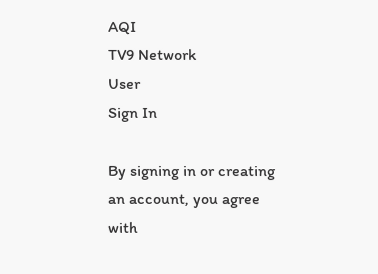AQI
TV9 Network
User
Sign In

By signing in or creating an account, you agree with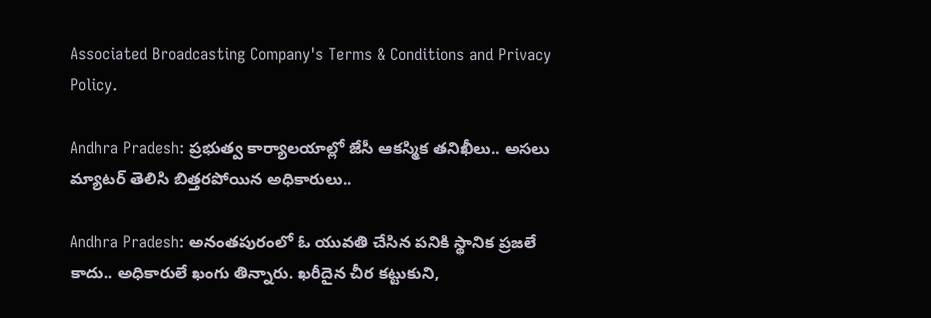Associated Broadcasting Company's Terms & Conditions and Privacy Policy.

Andhra Pradesh: ప్రభుత్వ కార్యాలయాల్లో జేసీ ఆకస్మిక తనిఖీలు.. అసలు మ్యాటర్ తెలిసి బిత్తరపోయిన అధికారులు..

Andhra Pradesh: అనంతపురంలో ఓ యువతి చేసిన పనికి స్థానిక ప్రజలే కాదు.. అధికారులే ఖంగు తిన్నారు. ఖరీదైన చీర కట్టుకుని,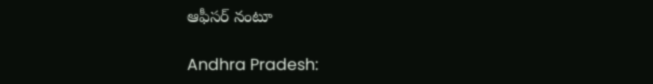ఆఫీసర్ నంటూ

Andhra Pradesh: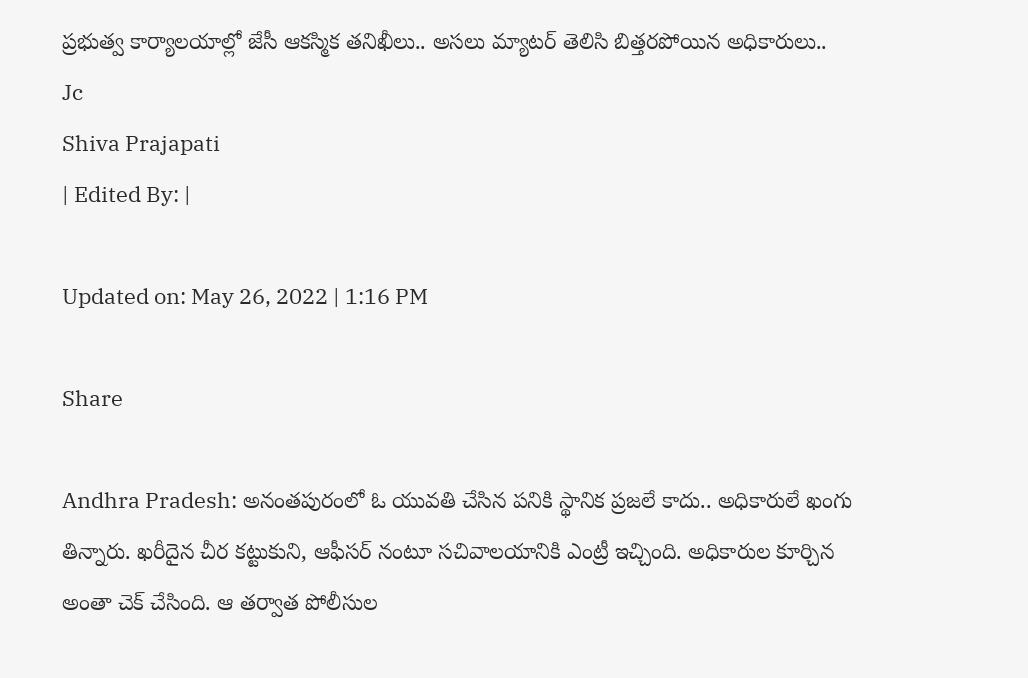ప్రభుత్వ కార్యాలయాల్లో జేసీ ఆకస్మిక తనిఖీలు.. అసలు మ్యాటర్ తెలిసి బిత్తరపోయిన అధికారులు..
Jc
Shiva Prajapati
| Edited By: |

Updated on: May 26, 2022 | 1:16 PM

Share

Andhra Pradesh: అనంతపురంలో ఓ యువతి చేసిన పనికి స్థానిక ప్రజలే కాదు.. అధికారులే ఖంగు తిన్నారు. ఖరీదైన చీర కట్టుకుని, ఆఫీసర్ నంటూ సచివాలయానికి ఎంట్రీ ఇచ్చింది. అధికారుల కూర్చిన అంతా చెక్ చేసింది. ఆ తర్వాత పోలీసుల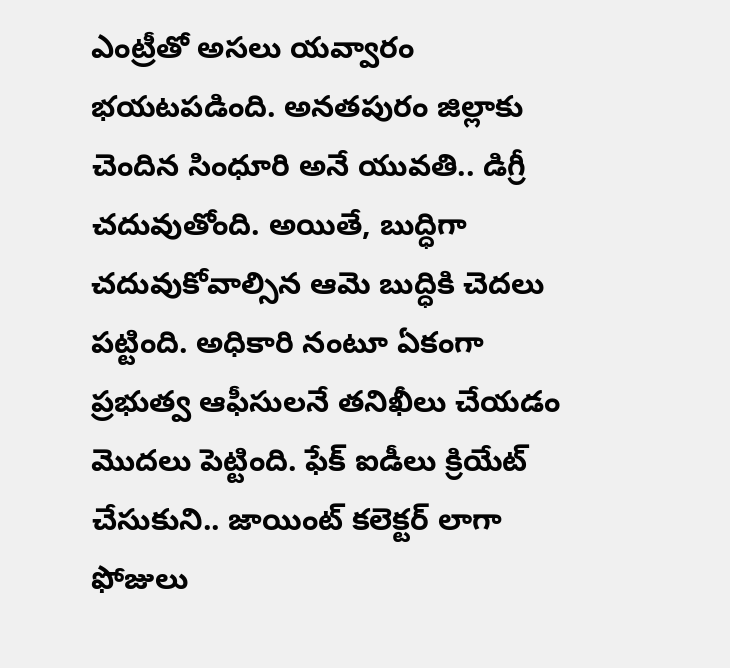ఎంట్రీతో అసలు యవ్వారం భయటపడింది. అనతపురం జిల్లాకు చెందిన సింధూరి అనే యువతి.. డిగ్రీ చదువుతోంది. అయితే, బుద్ధిగా చదువుకోవాల్సిన ఆమె బుద్ధికి చెదలు పట్టింది. అధికారి నంటూ ఏకంగా ప్రభుత్వ ఆఫీసులనే తనిఖీలు చేయడం మొదలు పెట్టింది. ఫేక్ ఐడీలు క్రియేట్ చేసుకుని.. జాయింట్ కలెక్టర్ లాగా ఫోజులు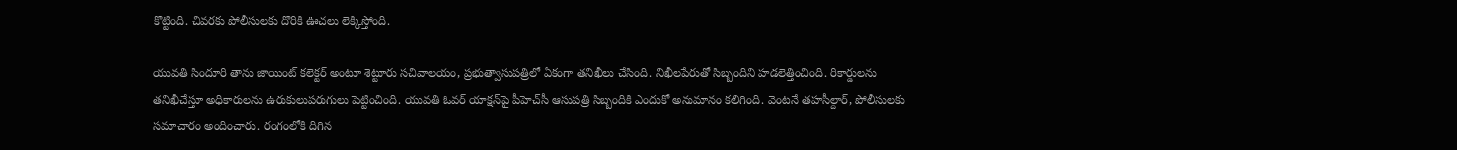కొట్టింది. చివరకు పోలీసులకు దొరికి ఊచలు లెక్కిస్తోంది.

యువతి సిందూరి తాను జాయింట్ కలెక్టర్ అంటూ శెట్టూరు సచివాలయం, ప్రభుత్వాసుపత్రిలో ఏకంగా తనిఖీలు చేసింది. నిఖీలపేరుతో సిబ్బందిని హడలెత్తించింది. రికార్డులను తనిఖీచేస్తూ అధికారులను ఉరుకులుపరుగులు పెట్టించింది. యువతి ఓవర్‌ యాక్షన్‌పై పీహెచ్‌సీ ఆసుపత్రి సిబ్బందికి ఎందుకో అనుమానం కలిగింది. వెంటనే తహసీల్దార్‌, పోలీసులకు సమాచారం అందించారు. రంగంలోకి దిగిన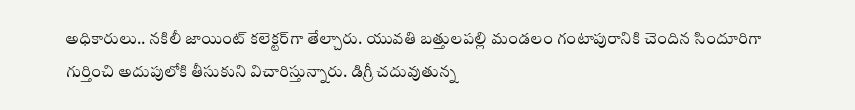అధికారులు.. నకిలీ జాయింట్‌ కలెక్టర్‌గా తేల్చారు. యువతి బత్తులపల్లి మండలం గంటాపురానికి చెందిన సిందూరిగా గుర్తించి అదుపులోకి తీసుకుని విచారిస్తున్నారు. డిగ్రీ చదువుతున్న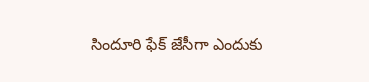సిందూరి ఫేక్‌ జేసీగా ఎందుకు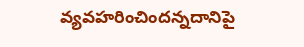వ్యవహరించిందన్నదానిపై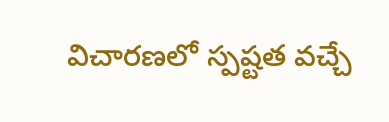విచారణలో స్పష్టత వచ్చే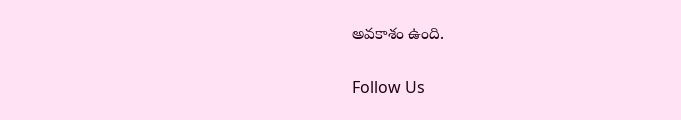అవకాశం ఉంది.

Follow Us